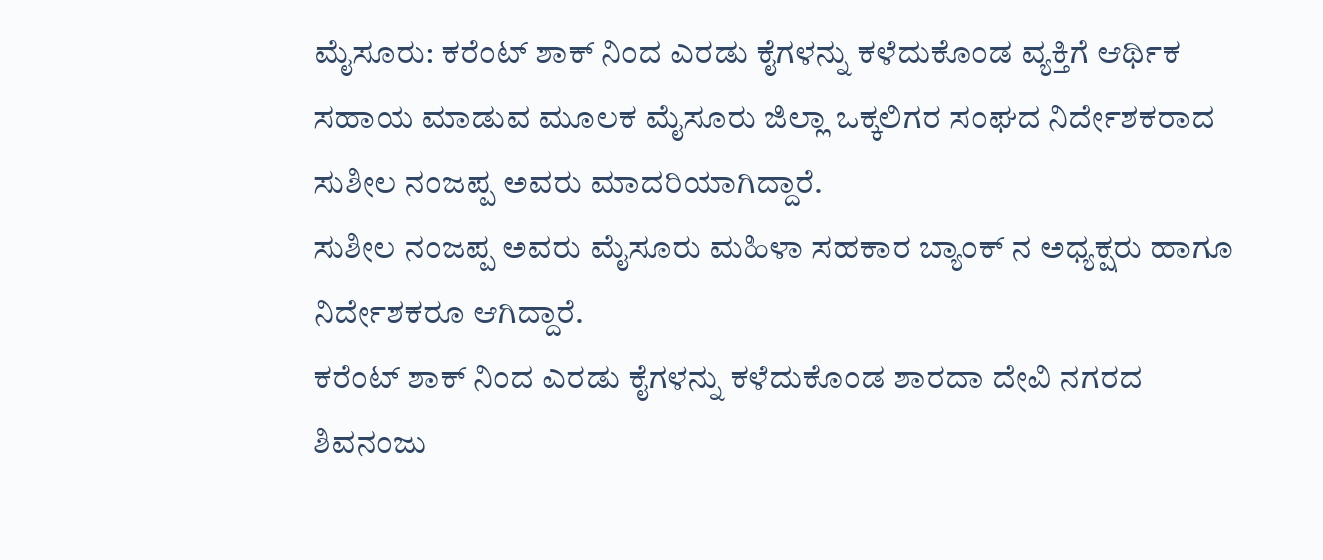ಮೈಸೂರು: ಕರೆಂಟ್ ಶಾಕ್ ನಿಂದ ಎರಡು ಕೈಗಳನ್ನು ಕಳೆದುಕೊಂಡ ವ್ಯಕ್ತಿಗೆ ಆರ್ಥಿಕ ಸಹಾಯ ಮಾಡುವ ಮೂಲಕ ಮೈಸೂರು ಜಿಲ್ಲಾ ಒಕ್ಕಲಿಗರ ಸಂಘದ ನಿರ್ದೇಶಕರಾದ
ಸುಶೀಲ ನಂಜಪ್ಪ ಅವರು ಮಾದರಿಯಾಗಿದ್ದಾರೆ.
ಸುಶೀಲ ನಂಜಪ್ಪ ಅವರು ಮೈಸೂರು ಮಹಿಳಾ ಸಹಕಾರ ಬ್ಯಾಂಕ್ ನ ಅಧ್ಯಕ್ಷರು ಹಾಗೂ ನಿರ್ದೇಶಕರೂ ಆಗಿದ್ದಾರೆ.
ಕರೆಂಟ್ ಶಾಕ್ ನಿಂದ ಎರಡು ಕೈಗಳನ್ನು ಕಳೆದುಕೊಂಡ ಶಾರದಾ ದೇವಿ ನಗರದ ಶಿವನಂಜು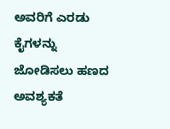ಅವರಿಗೆ ಎರಡು ಕೈಗಳನ್ನು ಜೋಡಿಸಲು ಹಣದ ಅವಶ್ಯಕತೆ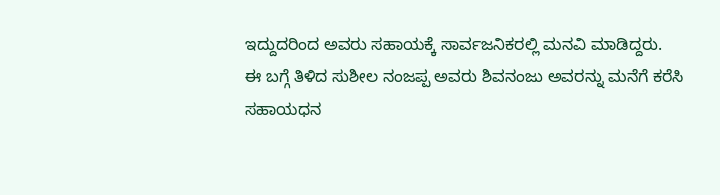ಇದ್ದುದರಿಂದ ಅವರು ಸಹಾಯಕ್ಕೆ ಸಾರ್ವಜನಿಕರಲ್ಲಿ ಮನವಿ ಮಾಡಿದ್ದರು.
ಈ ಬಗ್ಗೆ ತಿಳಿದ ಸುಶೀಲ ನಂಜಪ್ಪ ಅವರು ಶಿವನಂಜು ಅವರನ್ನು ಮನೆಗೆ ಕರೆಸಿ ಸಹಾಯಧನ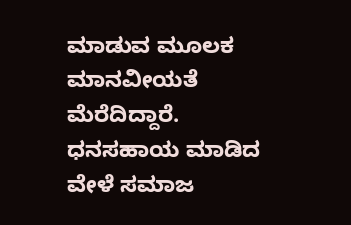ಮಾಡುವ ಮೂಲಕ ಮಾನವೀಯತೆ ಮೆರೆದಿದ್ದಾರೆ.
ಧನಸಹಾಯ ಮಾಡಿದ ವೇಳೆ ಸಮಾಜ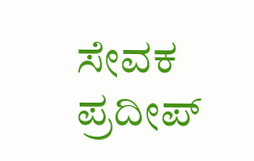ಸೇವಕ ಪ್ರದೀಪ್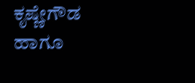ಕೃಷ್ಣೇಗೌಡ ಹಾಗೂ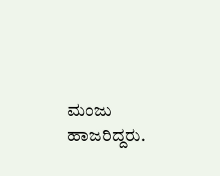ಮಂಜು ಹಾಜರಿದ್ದರು.